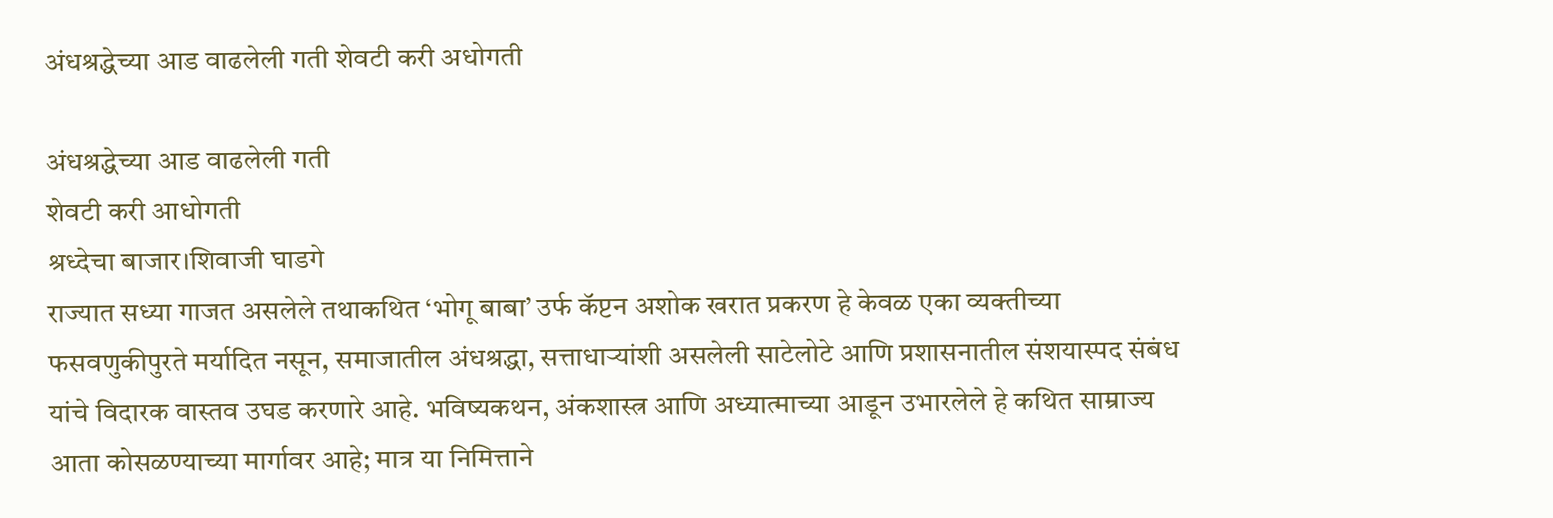अंधश्रद्धेच्या आड वाढलेली गती शेवटी करी अधोगती

अंधश्रद्धेच्या आड वाढलेली गती
शेवटी करी आधोगती
श्रध्देचा बाजार।शिवाजी घाडगे
राज्यात सध्या गाजत असलेले तथाकथित ‘भोगू बाबा’ उर्फ कॅप्टन अशोक खरात प्रकरण हे केवळ एका व्यक्तीच्या फसवणुकीपुरते मर्यादित नसून, समाजातील अंधश्रद्धा, सत्ताधाऱ्यांशी असलेली साटेलोटे आणि प्रशासनातील संशयास्पद संबंध यांचे विदारक वास्तव उघड करणारे आहे. भविष्यकथन, अंकशास्त्र आणि अध्यात्माच्या आडून उभारलेले हे कथित साम्राज्य आता कोसळण्याच्या मार्गावर आहे; मात्र या निमित्ताने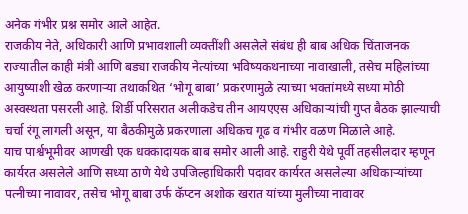अनेक गंभीर प्रश्न समोर आले आहेत.
राजकीय नेते, अधिकारी आणि प्रभावशाली व्यक्तींशी असलेले संबंध ही बाब अधिक चिंताजनक
राज्यातील काही मंत्री आणि बड्या राजकीय नेत्यांच्या भविष्यकथनाच्या नावाखाली, तसेच महिलांच्या आयुष्याशी खेळ करणाऱ्या तथाकथित ‘भोगू बाबा’ प्रकरणामुळे त्याच्या भक्तांमध्ये सध्या मोठी अस्वस्थता पसरली आहे. शिर्डी परिसरात अलीकडेच तीन आयएएस अधिकाऱ्यांची गुप्त बैठक झाल्याची चर्चा रंगू लागली असून, या बैठकीमुळे प्रकरणाला अधिकच गूढ व गंभीर वळण मिळाले आहे.
याच पार्श्वभूमीवर आणखी एक धक्कादायक बाब समोर आली आहे. राहुरी येथे पूर्वी तहसीलदार म्हणून कार्यरत असलेले आणि सध्या ठाणे येथे उपजिल्हाधिकारी पदावर कार्यरत असलेल्या अधिकाऱ्यांच्या पत्नीच्या नावावर, तसेच भोगू बाबा उर्फ कॅप्टन अशोक खरात यांच्या मुलीच्या नावावर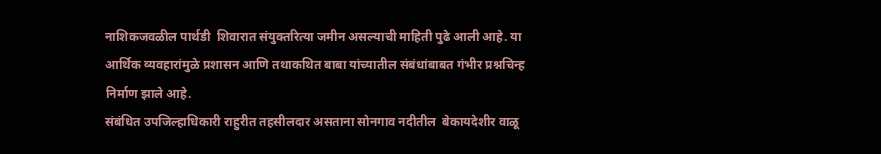नाशिकजवळील पार्थडी  शिवारात संयुक्तरित्या जमीन असल्याची माहिती पुढे आली आहे. या आर्थिक व्यवहारांमुळे प्रशासन आणि तथाकथित बाबा यांच्यातील संबंधांबाबत गंभीर प्रश्नचिन्ह निर्माण झाले आहे.
संबंधित उपजिल्हाधिकारी राहुरीत तहसीलदार असताना सोनगाव नदीतील  बेकायदेशीर वाळू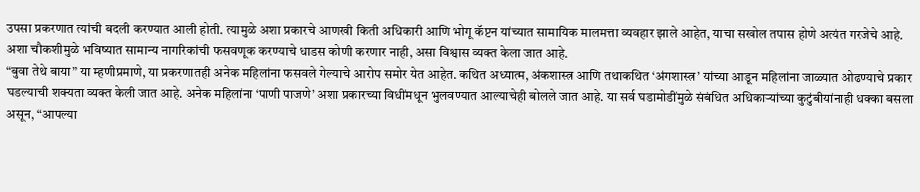उपसा प्रकरणात त्यांची बदली करण्यात आली होती. त्यामुळे अशा प्रकारचे आणखी किती अधिकारी आणि भोगू कॅप्टन यांच्यात सामायिक मालमत्ता व्यवहार झाले आहेत, याचा सखोल तपास होणे अत्यंत गरजेचे आहे. अशा चौकशीमुळे भविष्यात सामान्य नागरिकांची फसवणूक करण्याचे धाडस कोणी करणार नाही, असा विश्वास व्यक्त केला जात आहे.
“बुवा तेथे बाया” या म्हणीप्रमाणे, या प्रकरणातही अनेक महिलांना फसवले गेल्याचे आरोप समोर येत आहेत. कथित अध्यात्म, अंकशास्त्र आणि तथाकथित ‘अंगशास्त्र’ यांच्या आडून महिलांना जाळ्यात ओढण्याचे प्रकार घडल्याची शक्यता व्यक्त केली जात आहे. अनेक महिलांना ‘पाणी पाजणे’ अशा प्रकारच्या विधींमधून भुलवण्यात आल्याचेही बोलले जात आहे. या सर्व घडामोडींमुळे संबंधित अधिकाऱ्यांच्या कुटुंबीयांनाही धक्का बसला असून, “आपल्या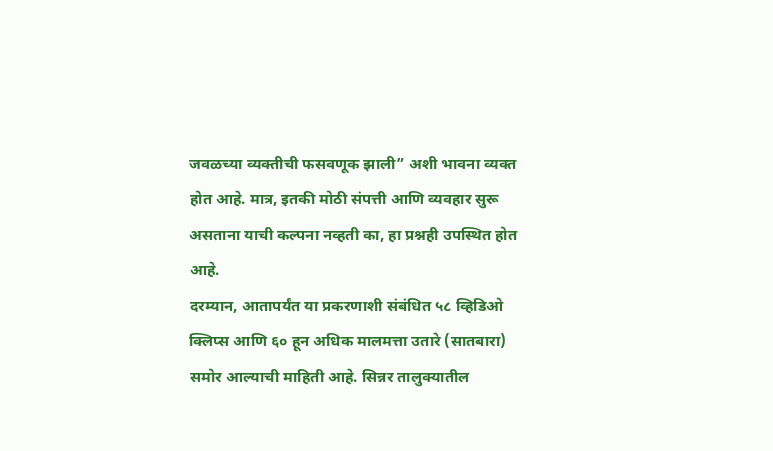जवळच्या व्यक्तीची फसवणूक झाली” अशी भावना व्यक्त होत आहे. मात्र, इतकी मोठी संपत्ती आणि व्यवहार सुरू असताना याची कल्पना नव्हती का, हा प्रश्नही उपस्थित होत आहे.
दरम्यान, आतापर्यंत या प्रकरणाशी संबंधित ५८ व्हिडिओ क्लिप्स आणि ६० हून अधिक मालमत्ता उतारे (सातबारा) समोर आल्याची माहिती आहे. सिन्नर तालुक्यातील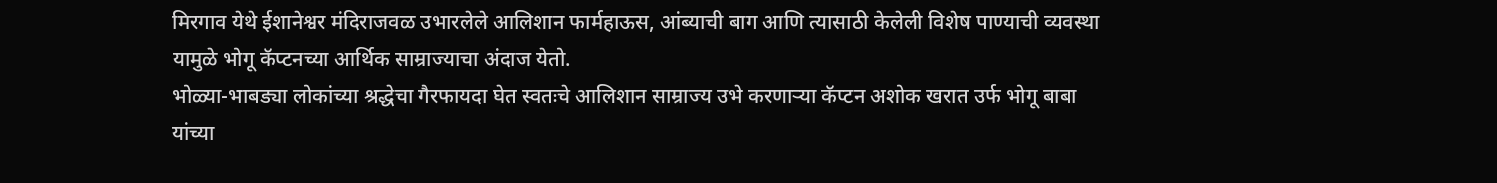मिरगाव येथे ईशानेश्वर मंदिराजवळ उभारलेले आलिशान फार्महाऊस, आंब्याची बाग आणि त्यासाठी केलेली विशेष पाण्याची व्यवस्था यामुळे भोगू कॅप्टनच्या आर्थिक साम्राज्याचा अंदाज येतो.
भोळ्या-भाबड्या लोकांच्या श्रद्धेचा गैरफायदा घेत स्वतःचे आलिशान साम्राज्य उभे करणाऱ्या कॅप्टन अशोक खरात उर्फ भोगू बाबा यांच्या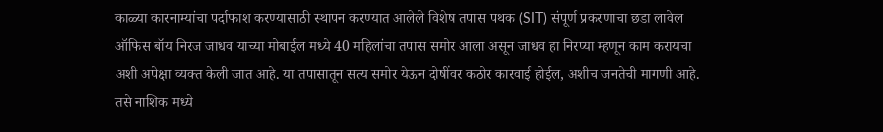काळ्या कारनाम्यांचा पर्दाफाश करण्यासाठी स्थापन करण्यात आलेले विशेष तपास पथक (SIT) संपूर्ण प्रकरणाचा छडा लावेल ऑफिस बॉय निरज जाधव याच्या मोबाईल मध्ये 40 महिलांचा तपास समोर आला असून जाधव हा निरप्या म्हणून काम करायचा
अशी अपेक्षा व्यक्त केली जात आहे. या तपासातून सत्य समोर येऊन दोषींवर कठोर कारवाई होईल, अशीच जनतेची मागणी आहे.
तसे नाशिक मध्ये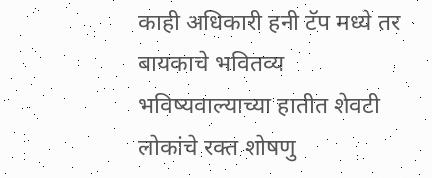काही अधिकारी हनी टॅप मध्ये तर बायकाचे भवितव्य भविष्यवाल्याच्या हातीत शेवटी लोकांचे रक्त शोषणु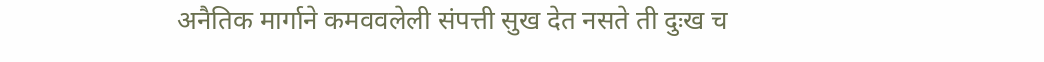अनैतिक मार्गाने कमववलेली संपत्ती सुख देत नसते ती दुःख च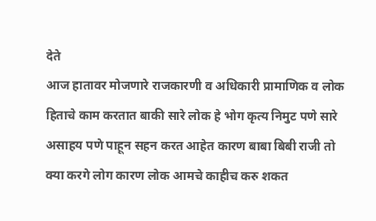देते
आज हातावर मोजणारे राजकारणी व अधिकारी प्रामाणिक व लोक हिताचे काम करतात बाकी सारे लोक हे भोग कृत्य निमुट पणे सारे असाहय पणे पाहून सहन करत आहेत कारण बाबा बिबी राजी तो  क्या करगे लोग कारण लोक आमचे काहीच करु शकत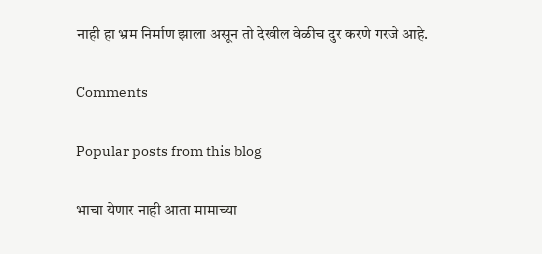नाही हा भ्रम निर्माण झाला असून तो देखील वेळीच दुर करणे गरजे आहे.

Comments

Popular posts from this blog

भाचा येणार नाही आता मामाच्या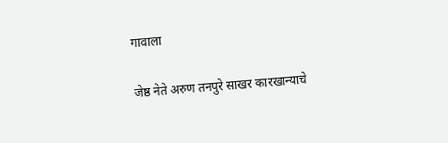गावाला

जेष्ठ नेते अरुण तनपुरे साखर कारखान्याचे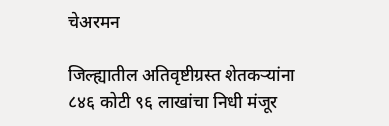चेअरमन

जिल्ह्यातील अतिवृष्टीग्रस्त शेतकऱ्यांना ८४६ कोटी ९६ लाखांचा निधी मंजूर